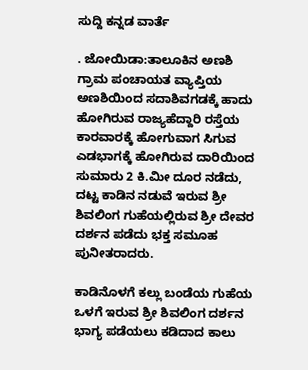ಸುದ್ದಿ ಕನ್ನಡ ವಾರ್ತೆ

. ಜೋಯಿಡಾ:ತಾಲೂಕಿನ ಅಣಶಿ ಗ್ರಾಮ ಪಂಚಾಯತ ವ್ಯಾಪ್ತಿಯ ಅಣಶಿಯಿಂದ ಸದಾಶಿವಗಡಕ್ಕೆ ಹಾದು ಹೋಗಿರುವ ರಾಜ್ಯಹೆದ್ದಾರಿ ರಸ್ತೆಯ ಕಾರವಾರಕ್ಕೆ ಹೋಗುವಾಗ ಸಿಗುವ ಎಡಭಾಗಕ್ಕೆ ಹೋಗಿರುವ ದಾರಿಯಿಂದ ಸುಮಾರು 2 ಕಿ.ಮೀ ದೂರ ನಡೆದು, ದಟ್ಟ ಕಾಡಿನ ನಡುವೆ ಇರುವ ಶ್ರೀ ಶಿವಲಿಂಗ ಗುಹೆಯಲ್ಲಿರುವ ಶ್ರೀ ದೇವರ ದರ್ಶನ ಪಡೆದು ಭಕ್ತ ಸಮೂಹ ಪುನೀತರಾದರು.

ಕಾಡಿನೊಳಗೆ ಕಲ್ಲು ಬಂಡೆಯ ಗುಹೆಯ ಒಳಗೆ ಇರುವ ಶ್ರೀ ಶಿವಲಿಂಗ ದರ್ಶನ ಭಾಗ್ಯ ಪಡೆಯಲು ಕಡಿದಾದ ಕಾಲು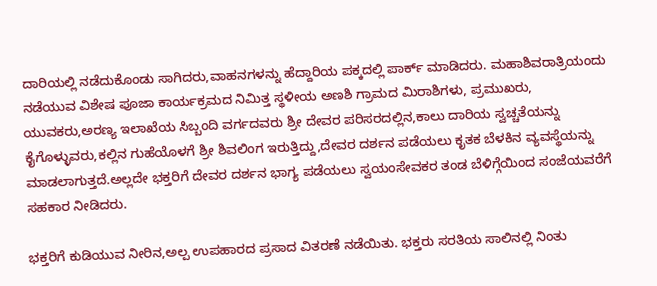ದಾರಿಯಲ್ಲಿ ನಡೆದುಕೊಂಡು ಸಾಗಿದರು,ವಾಹನಗಳನ್ನು ಹೆದ್ದಾರಿಯ ಪಕ್ಕದಲ್ಲಿ ಪಾರ್ಕ್ ಮಾಡಿದರು. ಮಹಾಶಿವರಾತ್ರಿಯಂದು ನಡೆಯುವ ವಿಶೇಷ ಪೂಜಾ ಕಾರ್ಯಕ್ರಮದ ನಿಮಿತ್ತ ಸ್ಥಳೀಯ ಅಣಶಿ ಗ್ರಾಮದ ಮಿರಾಶಿಗಳು, ಪ್ರಮುಖರು, ಯುವಕರು,ಅರಣ್ಯ ಇಲಾಖೆಯ ಸಿಬ್ಬಂದಿ ವರ್ಗದವರು ಶ್ರೀ ದೇವರ ಪರಿಸರದಲ್ಲಿನ,ಕಾಲು ದಾರಿಯ ಸ್ವಚ್ಚತೆಯನ್ನು ಕೈಗೊಳ್ಳುವರು,ಕಲ್ಲಿನ ಗುಹೆಯೊಳಗೆ ಶ್ರೀ ಶಿವಲಿಂಗ ಇರುತ್ತಿದ್ದು,ದೇವರ ದರ್ಶನ ಪಡೆಯಲು ಕೃತಕ ಬೆಳಕಿನ ವ್ಯವಸ್ಥೆಯನ್ನು ಮಾಡಲಾಗುತ್ತದೆ.ಅಲ್ಲದೇ ಭಕ್ತರಿಗೆ ದೇವರ ದರ್ಶನ ಭಾಗ್ಯ ಪಡೆಯಲು ಸ್ವಯಂಸೇವಕರ ತಂಡ ಬೆಳಿಗ್ಗೆಯಿಂದ ಸಂಜೆಯವರೆಗೆ ಸಹಕಾರ ನೀಡಿದರು.

ಭಕ್ತರಿಗೆ ಕುಡಿಯುವ ನೀರಿನ,ಅಲ್ಪ ಉಪಹಾರದ ಪ್ರಸಾದ ವಿತರಣೆ ನಡೆಯಿತು. ಭಕ್ತರು ಸರತಿಯ ಸಾಲಿನಲ್ಲಿ ನಿಂತು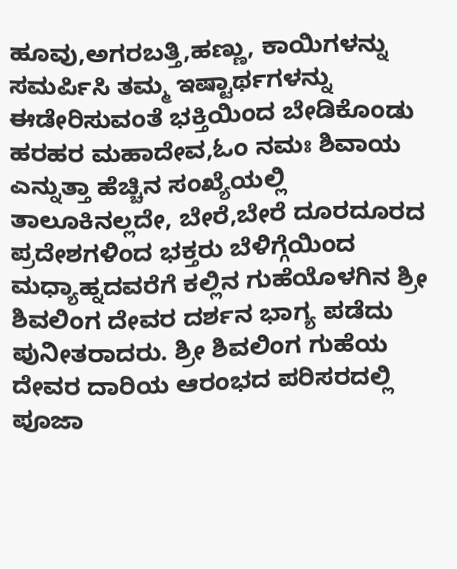ಹೂವು,ಅಗರಬತ್ತಿ,ಹಣ್ಣು, ಕಾಯಿಗಳನ್ನು ಸಮರ್ಪಿಸಿ ತಮ್ಮ ಇಷ್ಟಾರ್ಥಗಳನ್ನು ಈಡೇರಿಸುವಂತೆ ಭಕ್ತಿಯಿಂದ ಬೇಡಿಕೊಂಡು ಹರಹರ ಮಹಾದೇವ,ಓಂ ನಮಃ ಶಿವಾಯ ಎನ್ನುತ್ತಾ ಹೆಚ್ಚಿನ ಸಂಖ್ಯೆಯಲ್ಲಿ ತಾಲೂಕಿನಲ್ಲದೇ, ಬೇರೆ,ಬೇರೆ ದೂರದೂರದ ಪ್ರದೇಶಗಳಿಂದ ಭಕ್ತರು ಬೆಳಿಗ್ಗೆಯಿಂದ ಮಧ್ಯಾಹ್ನದವರೆಗೆ ಕಲ್ಲಿನ ಗುಹೆಯೊಳಗಿನ ಶ್ರೀ ಶಿವಲಿಂಗ ದೇವರ ದರ್ಶನ ಭಾಗ್ಯ ಪಡೆದು ಪುನೀತರಾದರು. ಶ್ರೀ ಶಿವಲಿಂಗ ಗುಹೆಯ ದೇವರ ದಾರಿಯ ಆರಂಭದ ಪರಿಸರದಲ್ಲಿ ಪೂಜಾ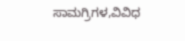ಸಾಮಗ್ರಿಗಳ,ವಿವಿಧ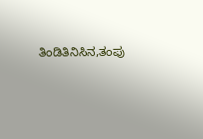ತಿಂಡಿತಿನಿಸಿನ,ತಂಪು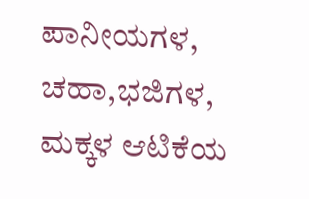ಪಾನೀಯಗಳ, ಚಹಾ,ಭಜಿಗಳ, ಮಕ್ಕಳ ಆಟಿಕೆಯ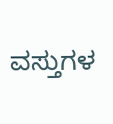ವಸ್ತುಗಳ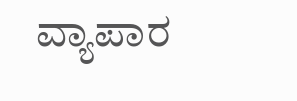ವ್ಯಾಪಾರ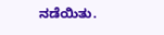ನಡೆಯಿತು.